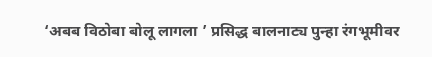‘अबब विठोबा बोलू लागला ’ प्रसिद्ध बालनाट्य पुन्हा रंगभूमीवर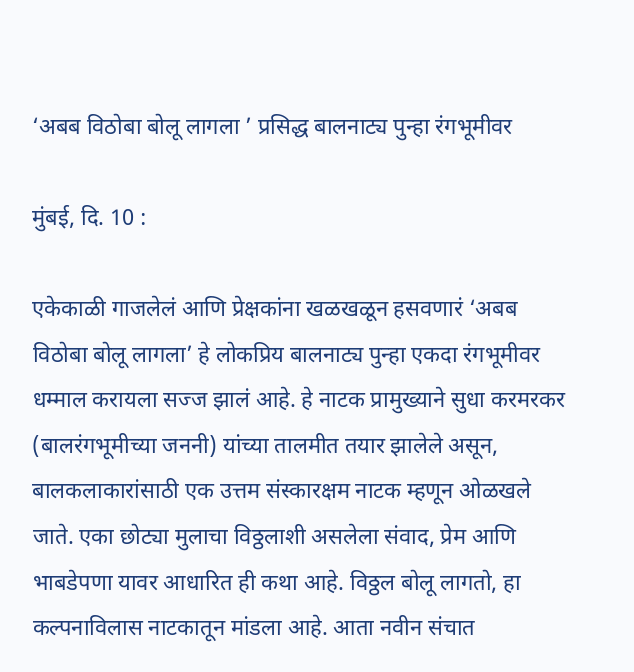‘अबब विठोबा बोलू लागला ’ प्रसिद्ध बालनाट्य पुन्हा रंगभूमीवर

मुंबई, दि. 10 :

एकेकाळी गाजलेलं आणि प्रेक्षकांना खळखळून हसवणारं ‘अबब विठोबा बोलू लागला’ हे लोकप्रिय बालनाट्य पुन्हा एकदा रंगभूमीवर धम्माल करायला सज्ज झालं आहे. हे नाटक प्रामुख्याने सुधा करमरकर (बालरंगभूमीच्या जननी) यांच्या तालमीत तयार झालेले असून, बालकलाकारांसाठी एक उत्तम संस्कारक्षम नाटक म्हणून ओळखले जाते. एका छोट्या मुलाचा विठ्ठलाशी असलेला संवाद, प्रेम आणि भाबडेपणा यावर आधारित ही कथा आहे. विठ्ठल बोलू लागतो, हा कल्पनाविलास नाटकातून मांडला आहे. आता नवीन संचात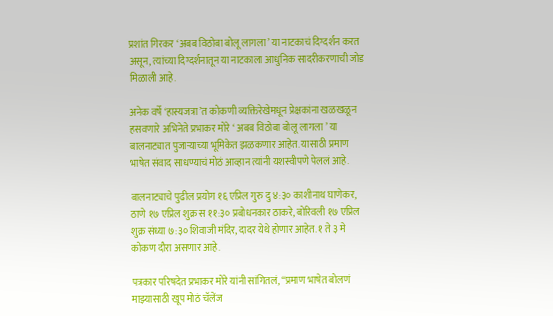प्रशांत गिरकर ‘अबब विठोबा बोलू लागला’ या नाटकाचं दिग्दर्शन करत असून, त्यांच्या दिग्दर्शनातून या नाटकाला आधुनिक सादरीकरणाची जोड मिळाली आहे.

अनेक वर्षे ‘हास्यजत्रा’त कोकणी व्यक्तिरेखेमधून प्रेक्षकांना खळखळून हसवणारे अभिनेते प्रभाकर मोरे ‘ अबब विठोबा बोलू लागला ’ या बालनाट्यात पुजाऱ्याच्या भूमिकेत झळकणार आहेत. यासाठी प्रमाण भाषेत संवाद साधण्याचं मोठं आव्हान त्यांनी यशस्वीपणे पेललं आहे.

बालनाट्याचे पुढील प्रयोग १६ एप्रिल गुरु दु ४:३० काशीनाथ घाणेकर, ठाणे १७ एप्रिल शुक्र स ११:३० प्रबोधनकार ठाकरे, बोरिवली १७ एप्रिल शुक्र संध्या ७:३० शिवाजी मंदिर, दादर येथे होणार आहेत. १ ते ३ मे कोकण दौरा असणार आहे.

पत्रकार परिषदेत प्रभाकर मोरे यांनी सांगितलं, “प्रमाण भाषेत बोलणं माझ्यासाठी खूप मोठं चॅलेंज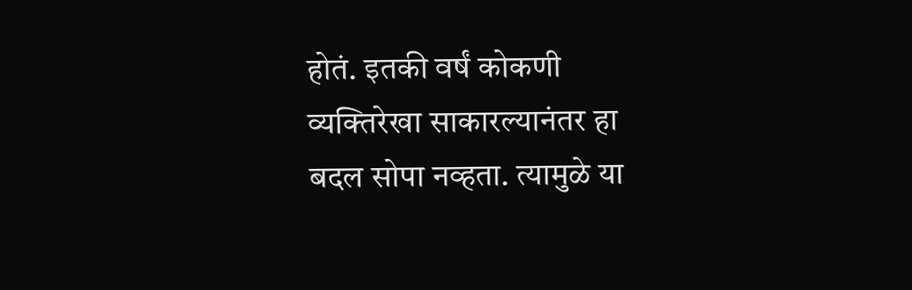होतं. इतकी वर्षं कोकणी व्यक्तिरेखा साकारल्यानंतर हा बदल सोपा नव्हता. त्यामुळे या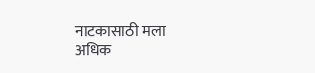नाटकासाठी मला अधिक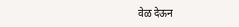वेळ देऊन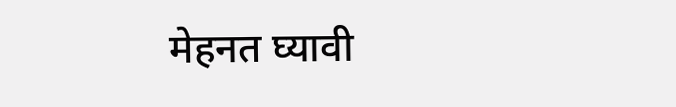मेहनत घ्यावी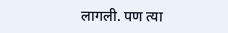लागली. पण त्या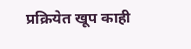प्रक्रियेत खूप काही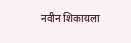नवीन शिकायला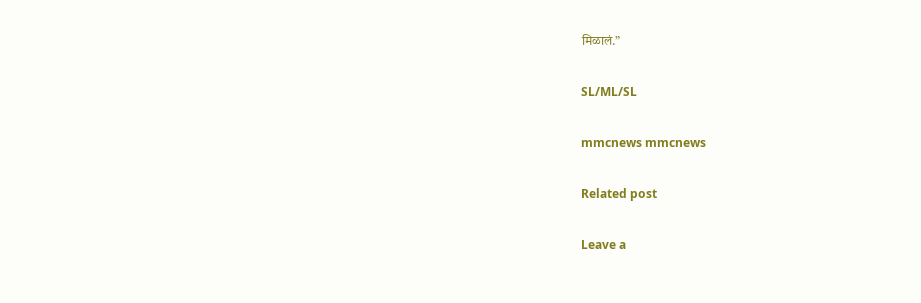मिळालं.”

SL/ML/SL

mmcnews mmcnews

Related post

Leave a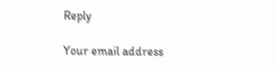Reply

Your email address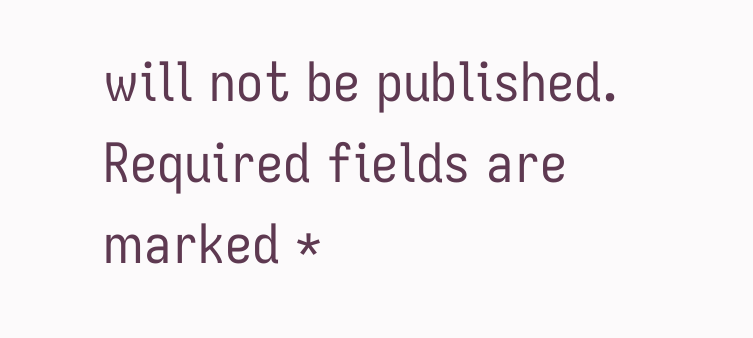will not be published. Required fields are marked *